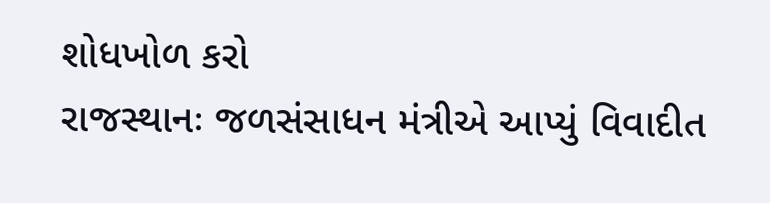શોધખોળ કરો
રાજસ્થાનઃ જળસંસાધન મંત્રીએ આપ્યું વિવાદીત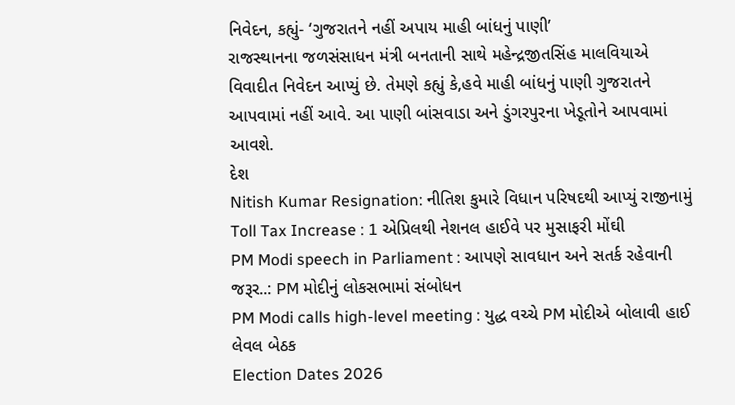નિવેદન, કહ્યું- ‘ગુજરાતને નહીં અપાય માહી બાંધનું પાણી’
રાજસ્થાનના જળસંસાધન મંત્રી બનતાની સાથે મહેન્દ્રજીતસિંહ માલવિયાએ વિવાદીત નિવેદન આપ્યું છે. તેમણે કહ્યું કે,હવે માહી બાંધનું પાણી ગુજરાતને આપવામાં નહીં આવે. આ પાણી બાંસવાડા અને ડુંગરપુરના ખેડૂતોને આપવામાં આવશે.
દેશ
Nitish Kumar Resignation: નીતિશ કુમારે વિધાન પરિષદથી આપ્યું રાજીનામું
Toll Tax Increase : 1 એપ્રિલથી નેશનલ હાઈવે પર મુસાફરી મોંઘી
PM Modi speech in Parliament : આપણે સાવધાન અને સતર્ક રહેવાની જરૂર..: PM મોદીનું લોકસભામાં સંબોધન
PM Modi calls high-level meeting : યુદ્ધ વચ્ચે PM મોદીએ બોલાવી હાઈ લેવલ બેઠક
Election Dates 2026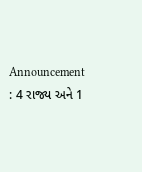Announcement : 4 રાજ્ય અને 1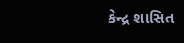કેન્દ્ર શાસિત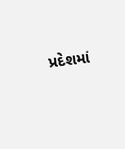પ્રદેશમાં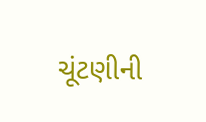ચૂંટણીની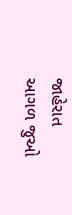જાહેરાત
આગળ જુઓ